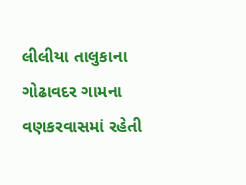લીલીયા તાલુકાના ગોઢાવદર ગામના વણકરવાસમાં રહેતી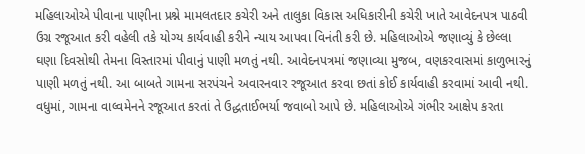મહિલાઓએ પીવાના પાણીના પ્રશ્ને મામલતદાર કચેરી અને તાલુકા વિકાસ અધિકારીની કચેરી ખાતે આવેદનપત્ર પાઠવી ઉગ્ર રજૂઆત કરી વહેલી તકે યોગ્ય કાર્યવાહી કરીને ન્યાય આપવા વિનંતી કરી છે. મહિલાઓએ જણાવ્યું કે છેલ્લા ઘણા દિવસોથી તેમના વિસ્તારમાં પીવાનું પાણી મળતું નથી. આવેદનપત્રમાં જણાવ્યા મુજબ, વણકરવાસમાં કાળુભારનું પાણી મળતું નથી. આ બાબતે ગામના સરપંચને અવારનવાર રજૂઆત કરવા છતાં કોઈ કાર્યવાહી કરવામાં આવી નથી. વધુમાં, ગામના વાલ્વમેનને રજૂઆત કરતાં તે ઉદ્ધતાઈભર્યા જવાબો આપે છે. મહિલાઓએ ગંભીર આક્ષેપ કરતા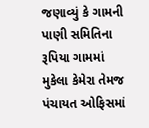જણાવ્યું કે ગામની પાણી સમિતિના રૂપિયા ગામમાં મુકેલા કેમેરા તેમજ પંચાયત ઓફિસમાં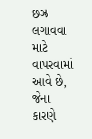છઝ્ર લગાવવા માટે વાપરવામાં આવે છે, જેના કારણે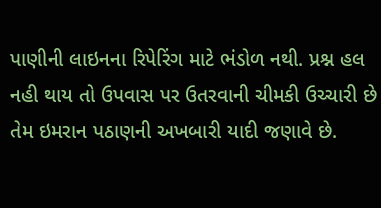પાણીની લાઇનના રિપેરિંગ માટે ભંડોળ નથી. પ્રશ્ન હલ નહી થાય તો ઉપવાસ પર ઉતરવાની ચીમકી ઉચ્ચારી છે તેમ ઇમરાન પઠાણની અખબારી યાદી જણાવે છે.